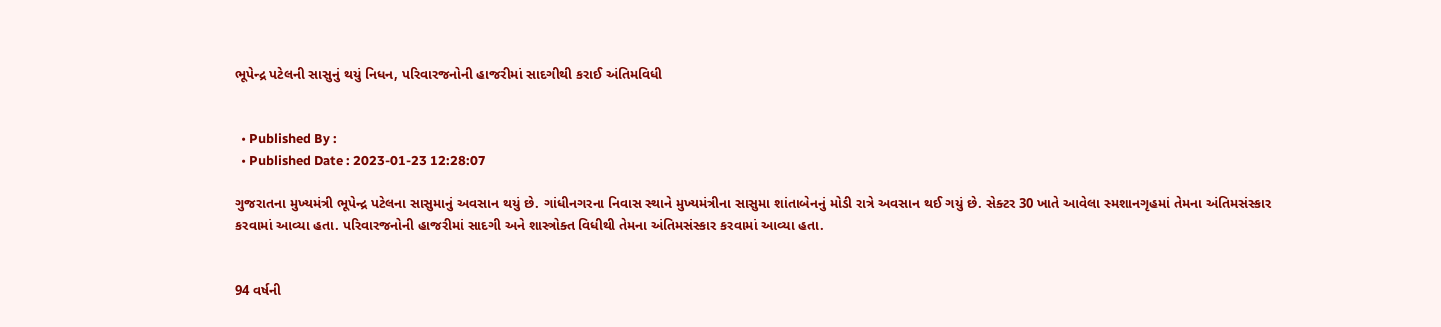ભૂપેન્દ્ર પટેલની સાસુનું થયું નિધન, પરિવારજનોની હાજરીમાં સાદગીથી કરાઈ અંતિમવિધી


  • Published By :
  • Published Date : 2023-01-23 12:28:07

ગુજરાતના મુખ્યમંત્રી ભૂપેન્દ્ર પટેલના સાસુમાનું અવસાન થયું છે. ગાંધીનગરના નિવાસ સ્થાને મુખ્યમંત્રીના સાસુમા શાંતાબેનનું મોડી રાત્રે અવસાન થઈ ગયું છે. સેક્ટર 30 ખાતે આવેલા સ્મશાનગૃહમાં તેમના અંતિમસંસ્કાર કરવામાં આવ્યા હતા. પરિવારજનોની હાજરીમાં સાદગી અને શાસ્ત્રોક્ત વિધીથી તેમના અંતિમસંસ્કાર કરવામાં આવ્યા હતા.


94 વર્ષની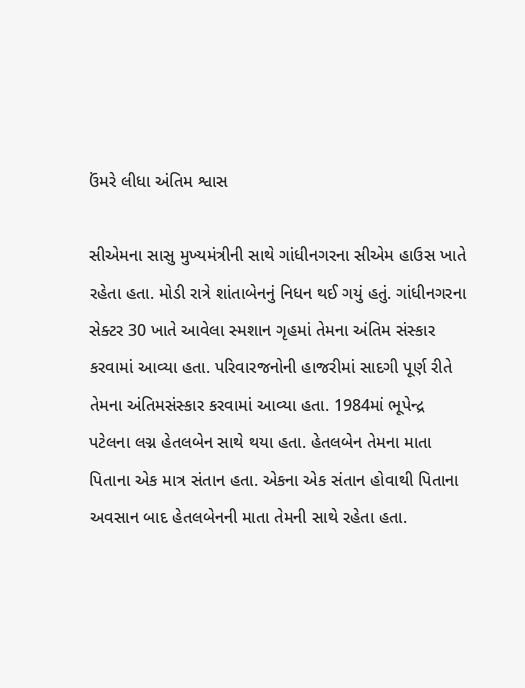ઉંમરે લીધા અંતિમ શ્વાસ

સીએમના સાસુ મુખ્યમંત્રીની સાથે ગાંધીનગરના સીએમ હાઉસ ખાતે રહેતા હતા. મોડી રાત્રે શાંતાબેનનું નિધન થઈ ગયું હતું. ગાંધીનગરના સેક્ટર 30 ખાતે આવેલા સ્મશાન ગૃહમાં તેમના અંતિમ સંસ્કાર કરવામાં આવ્યા હતા. પરિવારજનોની હાજરીમાં સાદગી પૂર્ણ રીતે તેમના અંતિમસંસ્કાર કરવામાં આવ્યા હતા. 1984માં ભૂપેન્દ્ર પટેલના લગ્ન હેતલબેન સાથે થયા હતા. હેતલબેન તેમના માતા પિતાના એક માત્ર સંતાન હતા. એકના એક સંતાન હોવાથી પિતાના અવસાન બાદ હેતલબેનની માતા તેમની સાથે રહેતા હતા.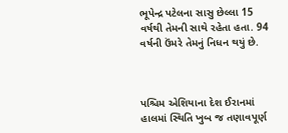ભૂપેન્દ્ર પટેલના સાસુ છેલ્લા 15 વર્ષથી તેમની સાથે રહેતા હતા. 94 વર્ષની ઉંમરે તેમનું નિધન થયું છે.



પશ્ચિમ એશિયાના દેશ ઈરાનમાં હાલમાં સ્થિતિ ખુબ જ તણાવપૂર્ણ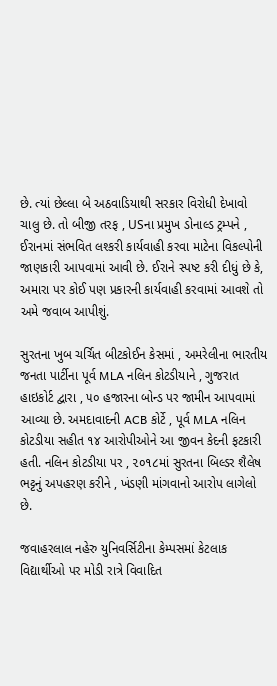છે. ત્યાં છેલ્લા બે અઠવાડિયાથી સરકાર વિરોધી દેખાવો ચાલુ છે. તો બીજી તરફ , USના પ્રમુખ ડોનાલ્ડ ટ્રમ્પને , ઈરાનમાં સંભવિત લશ્કરી કાર્યવાહી કરવા માટેના વિકલ્પોની જાણકારી આપવામાં આવી છે. ઈરાને સ્પષ્ટ કરી દીધું છે કે, અમારા પર કોઈ પણ પ્રકારની કાર્યવાહી કરવામાં આવશે તો અમે જવાબ આપીશું.

સુરતના ખુબ ચર્ચિત બીટકોઈન કેસમાં , અમરેલીના ભારતીય જનતા પાર્ટીના પૂર્વ MLA નલિન કોટડીયાને , ગુજરાત હાઇકોર્ટ દ્વારા , ૫૦ હજારના બોન્ડ પર જામીન આપવામાં આવ્યા છે. અમદાવાદની ACB કોર્ટે , પૂર્વ MLA નલિન કોટડીયા સહીત ૧૪ આરોપીઓને આ જીવન કેદની ફટકારી હતી. નલિન કોટડીયા પર , ૨૦૧૮માં સુરતના બિલ્ડર શૈલેષ ભટ્ટનું અપહરણ કરીને , ખંડણી માંગવાનો આરોપ લાગેલો છે.

જવાહરલાલ નહેરુ યુનિવર્સિટીના કેમ્પસમાં કેટલાક વિદ્યાર્થીઓ પર મોડી રાત્રે વિવાદિત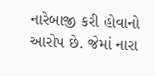નારેબાજી કરી હોવાનો આરોપ છે. જેમાં નારા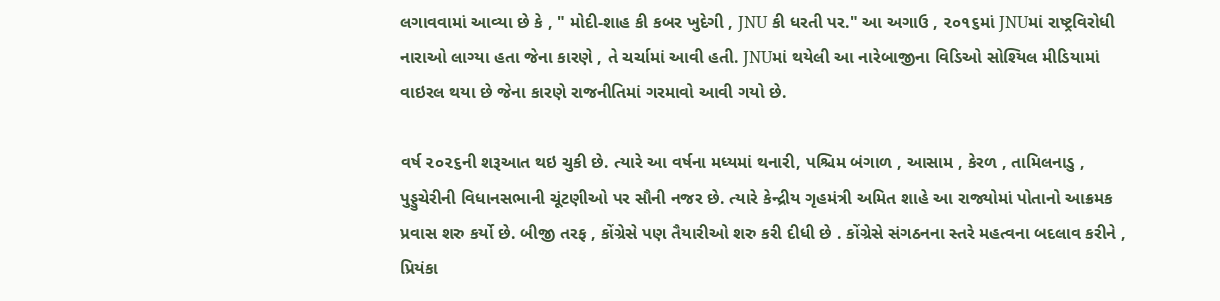લગાવવામાં આવ્યા છે કે , " મોદી-શાહ કી કબર ખુદેગી , JNU કી ધરતી પર." આ અગાઉ , ૨૦૧૬માં JNUમાં રાષ્ટ્રવિરોધી નારાઓ લાગ્યા હતા જેના કારણે , તે ચર્ચામાં આવી હતી. JNUમાં થયેલી આ નારેબાજીના વિડિઓ સોશ્યિલ મીડિયામાં વાઇરલ થયા છે જેના કારણે રાજનીતિમાં ગરમાવો આવી ગયો છે.

વર્ષ ૨૦૨૬ની શરૂઆત થઇ ચુકી છે. ત્યારે આ વર્ષના મધ્યમાં થનારી, પશ્ચિમ બંગાળ , આસામ , કેરળ , તામિલનાડુ , પુડ્ડુચેરીની વિધાનસભાની ચૂંટણીઓ પર સૌની નજર છે. ત્યારે કેન્દ્રીય ગૃહમંત્રી અમિત શાહે આ રાજ્યોમાં પોતાનો આક્રમક પ્રવાસ શરુ કર્યો છે. બીજી તરફ , કોંગ્રેસે પણ તૈયારીઓ શરુ કરી દીધી છે . કોંગ્રેસે સંગઠનના સ્તરે મહત્વના બદલાવ કરીને , પ્રિયંકા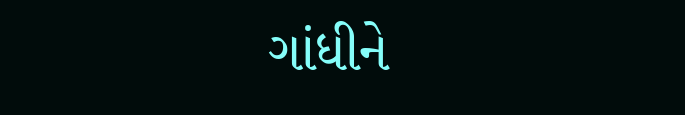ગાંધીને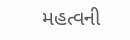મહત્વની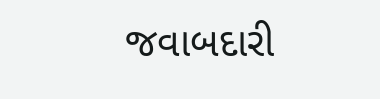જવાબદારી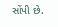સોંપી છે.